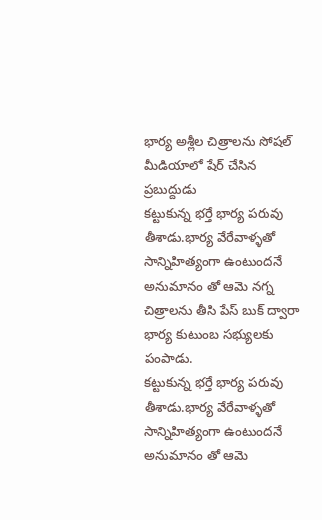భార్య అశ్లీల చిత్రాలను సోషల్ మీడియాలో షేర్ చేసిన ప్రబుద్దుడు
కట్టుకున్న భర్తే భార్య పరువు తీశాడు.భార్య వేరేవాళ్ళతో సాన్నిహిత్యంగా ఉంటుందనే అనుమానం తో ఆమె నగ్న చిత్రాలను తీసి పేస్ బుక్ ద్వారా భార్య కుటుంబ సభ్యులకు పంపాడు.
కట్టుకున్న భర్తే భార్య పరువు తీశాడు.భార్య వేరేవాళ్ళతో సాన్నిహిత్యంగా ఉంటుందనే అనుమానం తో ఆమె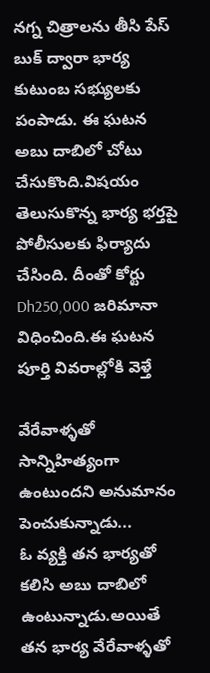నగ్న చిత్రాలను తీసి పేస్ బుక్ ద్వారా భార్య కుటుంబ సభ్యులకు పంపాడు. ఈ ఘటన అబు దాబిలో చోటు చేసుకొంది.విషయం తెలుసుకొన్న భార్య భర్తపై పోలీసులకు ఫిర్యాదు చేసింది. దీంతో కోర్టు Dh250,000 జరిమానా విధించింది.ఈ ఘటన పూర్తి వివరాల్లోకి వెళ్తే

వేరేవాళ్ళతో సాన్నిహిత్యంగా ఉంటుందని అనుమానం పెంచుకున్నాడు...
ఓ వ్యక్తి తన భార్యతో కలిసి అబు దాబిలో ఉంటున్నాడు.అయితే తన భార్య వేరేవాళ్ళతో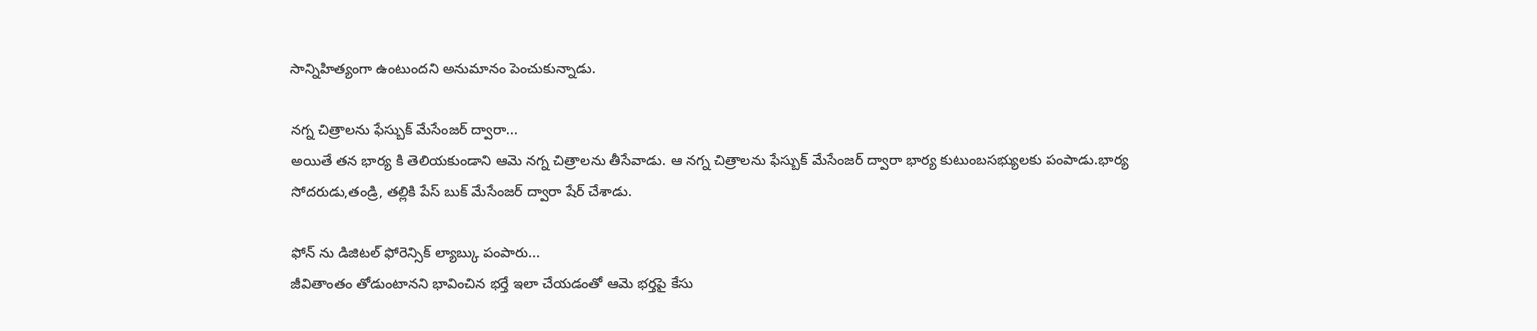సాన్నిహిత్యంగా ఉంటుందని అనుమానం పెంచుకున్నాడు.

నగ్న చిత్రాలను ఫేస్బుక్ మేసేంజర్ ద్వారా...
అయితే తన భార్య కి తెలియకుండాని ఆమె నగ్న చిత్రాలను తీసేవాడు. ఆ నగ్న చిత్రాలను ఫేస్బుక్ మేసేంజర్ ద్వారా భార్య కుటుంబసభ్యులకు పంపాడు.భార్య సోదరుడు,తండ్రి, తల్లికి పేస్ బుక్ మేసేంజర్ ద్వారా షేర్ చేశాడు.

ఫోన్ ను డిజిటల్ ఫోరెన్సిక్ ల్యాబ్కు పంపారు...
జీవితాంతం తోడుంటానని భావించిన భర్తే ఇలా చేయడంతో ఆమె భర్తపై కేసు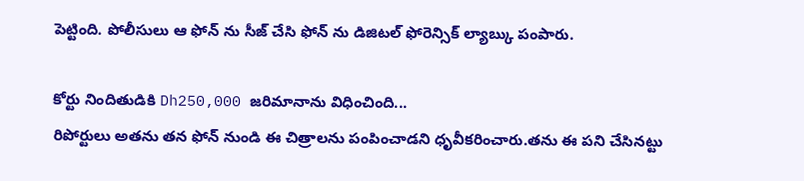పెట్టింది. పోలీసులు ఆ ఫోన్ ను సీజ్ చేసి ఫోన్ ను డిజిటల్ ఫోరెన్సిక్ ల్యాబ్కు పంపారు.

కోర్టు నిందితుడికి Dh250,000 జరిమానాను విధించింది...
రిపోర్టులు అతను తన ఫోన్ నుండి ఈ చిత్రాలను పంపించాడని ధృవీకరించారు.తను ఈ పని చేసినట్టు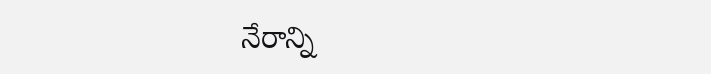నేరాన్ని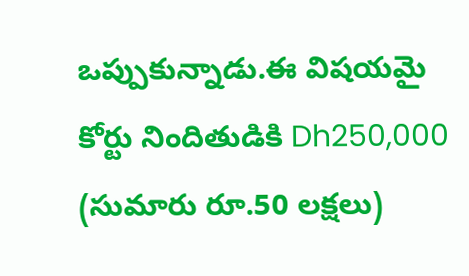ఒప్పుకున్నాడు.ఈ విషయమై కోర్టు నిందితుడికి Dh250,000 (సుమారు రూ.50 లక్షలు)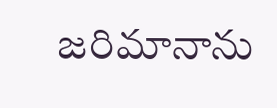జరిమానాను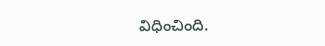విధించింది.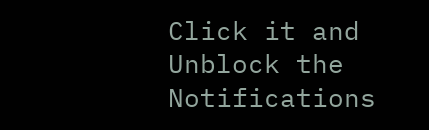Click it and Unblock the Notifications